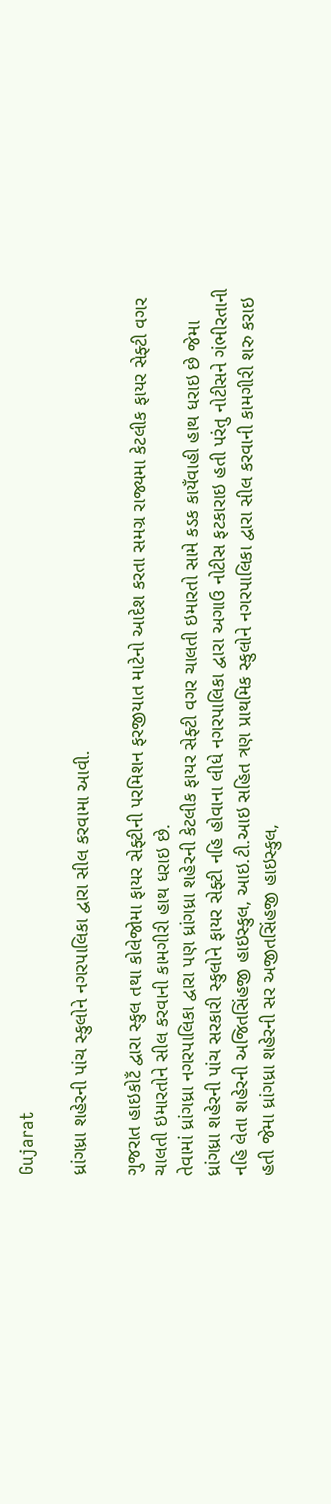Gujarat

ધ્રાંગધ્રા શહેરની પાંચ સ્કુલોને નગરપાલિકા દ્વારા સીલ કરવામા આવી.

ગુજરાત હાઇકોટઁ દ્વારા સ્કુલ તથા કોલેજોમા ફાયર સેફ્ટીની પરમિશન ફરજીયાત માટેનો આદેશ કરતા સમગ્ર રાજ્યમા કેટલીક ફાયર સેફ્ટી વગર ચાલતી ઇમારતોને સીલ કરવાની કામગીરી હાથ ધરાઇ છે.
તેવામાં ધ્રાંગધ્રા નગરપાલિકા દ્વારા પણ ધ્રાંગધ્રા શહેરની કેટલીક ફાયર સેફ્ટી વગર ચાલતી ઇમારતો સામે કડક કાયઁવાહી હાથ ધરાઇ છે જેમા ધ્રાંગધ્રા શહેરની પાંચ સરકારી સ્કુલોને ફાયર સેફ્ટી નહિ હોવાના લીધે નગરપાલિકા દ્વારા અગાઉ નોટીસ ફટકારાઇ હતી પરંતુ નોટીસને ગંભીરતાની નહિ લેતા શહેરની અજિતસિંહજી હાઇસ્કુલ, આઇ.ટી.આઇ સહિત ત્રણ પ્રાથમિક સ્કુલોને નગરપાલિકા દ્વારા સીલ કરવાની કામગીરી શરુ કરાઇ હતી જેમા ધ્રાંગધ્રા શહેરની સર અજીતસિંહજી હાઇસ્કુલ,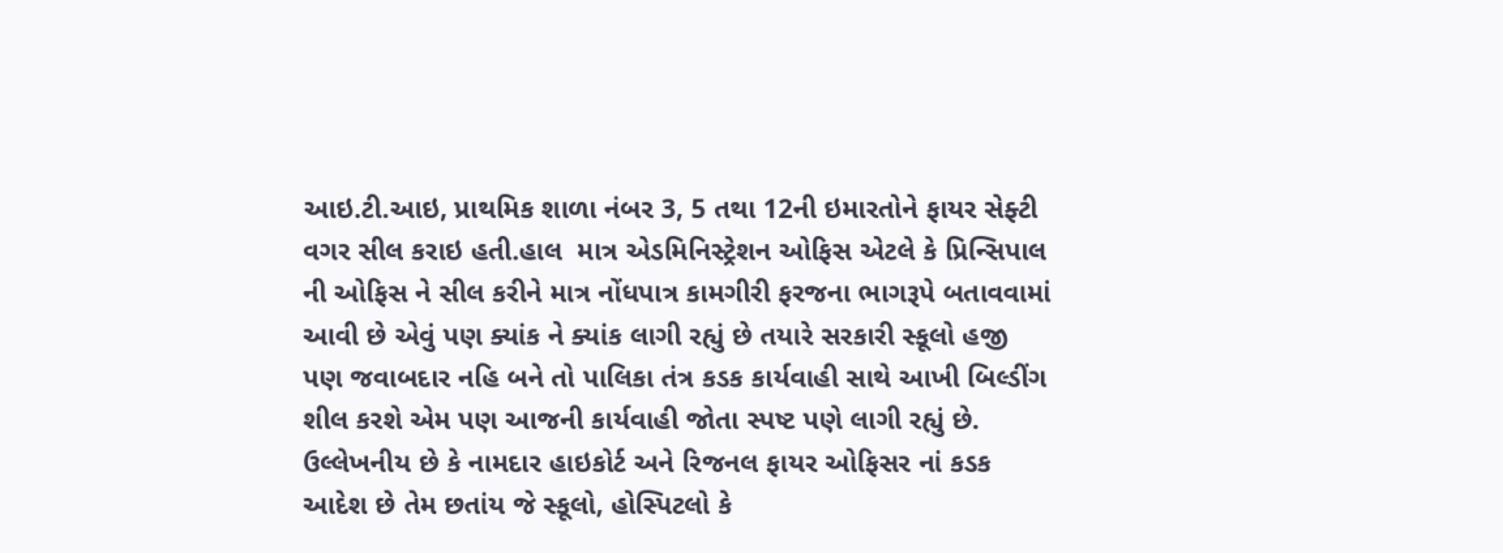આઇ.ટી.આઇ, પ્રાથમિક શાળા નંબર 3, 5 તથા 12ની ઇમારતોને ફાયર સેફ્ટી વગર સીલ કરાઇ હતી.હાલ  માત્ર એડમિનિસ્ટ્રેશન ઓફિસ એટલે કે પ્રિન્સિપાલ ની ઓફિસ ને સીલ કરીને માત્ર નોંધપાત્ર કામગીરી ફરજના ભાગરૂપે બતાવવામાં આવી છે એવું પણ ક્યાંક ને ક્યાંક લાગી રહ્યું છે તયારે સરકારી સ્કૂલો હજી પણ જવાબદાર નહિ બને તો પાલિકા તંત્ર કડક કાર્યવાહી સાથે આખી બિલ્ડીંગ શીલ કરશે એમ પણ આજની કાર્યવાહી જોતા સ્પષ્ટ પણે લાગી રહ્યું છે.
ઉલ્લેખનીય છે કે નામદાર હાઇકોર્ટ અને રિજનલ ફાયર ઓફિસર નાં કડક આદેશ છે તેમ છતાંય જે સ્કૂલો, હોસ્પિટલો કે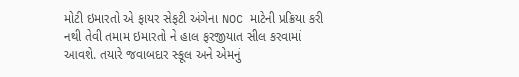મોટી ઇમારતો એ ફાયર સેફટી અંગેના NOC માટેની પ્રક્રિયા કરી નથી તેવી તમામ ઇમારતો ને હાલ ફરજીયાત સીલ કરવામાં આવશે. તયારે જવાબદાર સ્કૂલ અને એમનું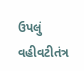ઉપલું વહીવટીતંત્ર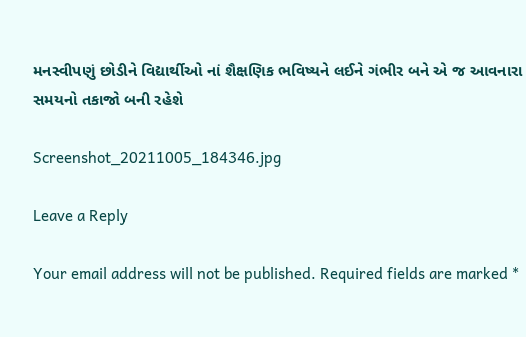મનસ્વીપણું છોડીને વિદ્યાર્થીઓ નાં શૈક્ષણિક ભવિષ્યને લઈને ગંભીર બને એ જ આવનારા સમયનો તકાજો બની રહેશે

Screenshot_20211005_184346.jpg

Leave a Reply

Your email address will not be published. Required fields are marked *